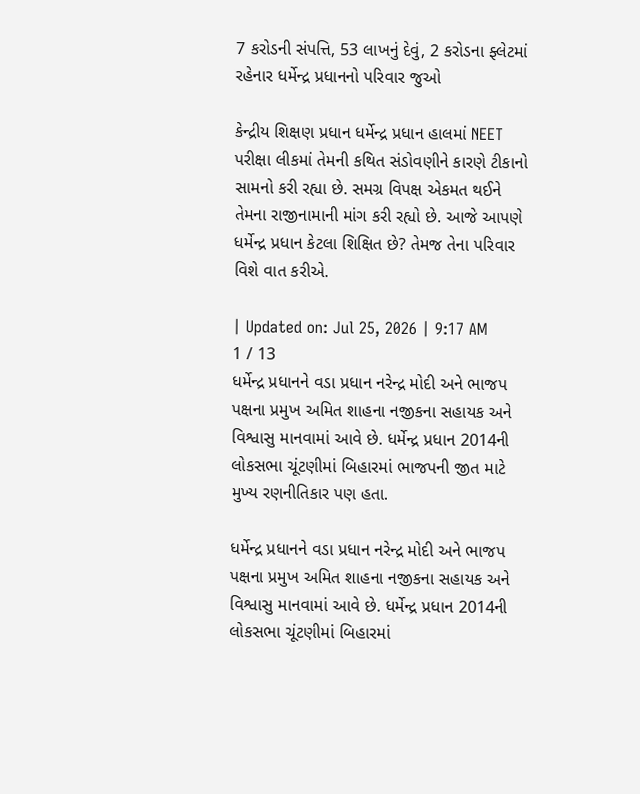7 કરોડની સંપત્તિ, 53 લાખનું દેવું, 2 કરોડના ફ્લેટમાં રહેનાર ધર્મેન્દ્ર પ્રધાનનો પરિવાર જુઓ

કેન્દ્રીય શિક્ષણ પ્રધાન ધર્મેન્દ્ર પ્રધાન હાલમાં NEET પરીક્ષા લીકમાં તેમની કથિત સંડોવણીને કારણે ટીકાનો સામનો કરી રહ્યા છે. સમગ્ર વિપક્ષ એકમત થઈને તેમના રાજીનામાની માંગ કરી રહ્યો છે. આજે આપણે ધર્મેન્દ્ર પ્રધાન કેટલા શિક્ષિત છે? તેમજ તેના પરિવાર વિશે વાત કરીએ.

| Updated on: Jul 25, 2026 | 9:17 AM
1 / 13
ધર્મેન્દ્ર પ્રધાનને વડા પ્રધાન નરેન્દ્ર મોદી અને ભાજપ પક્ષના પ્રમુખ અમિત શાહના નજીકના સહાયક અને વિશ્વાસુ માનવામાં આવે છે. ધર્મેન્દ્ર પ્રધાન 2014ની લોકસભા ચૂંટણીમાં બિહારમાં ભાજપની જીત માટે મુખ્ય રણનીતિકાર પણ હતા.

ધર્મેન્દ્ર પ્રધાનને વડા પ્રધાન નરેન્દ્ર મોદી અને ભાજપ પક્ષના પ્રમુખ અમિત શાહના નજીકના સહાયક અને વિશ્વાસુ માનવામાં આવે છે. ધર્મેન્દ્ર પ્રધાન 2014ની લોકસભા ચૂંટણીમાં બિહારમાં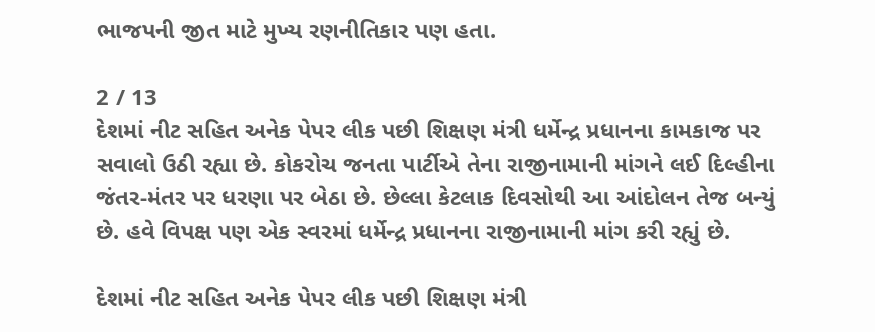ભાજપની જીત માટે મુખ્ય રણનીતિકાર પણ હતા.

2 / 13
દેશમાં નીટ સહિત અનેક પેપર લીક પછી શિક્ષણ મંત્રી ધર્મેન્દ્ર પ્રધાનના કામકાજ પર સવાલો ઉઠી રહ્યા છે. કોકરોચ જનતા પાર્ટીએ તેના રાજીનામાની માંગને લઈ દિલ્હીના જંતર-મંતર પર ધરણા પર બેઠા છે. છેલ્લા કેટલાક દિવસોથી આ આંદોલન તેજ બન્યું છે. હવે વિપક્ષ પણ એક સ્વરમાં ધર્મેન્દ્ર પ્રધાનના રાજીનામાની માંગ કરી રહ્યું છે.

દેશમાં નીટ સહિત અનેક પેપર લીક પછી શિક્ષણ મંત્રી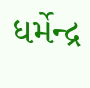ધર્મેન્દ્ર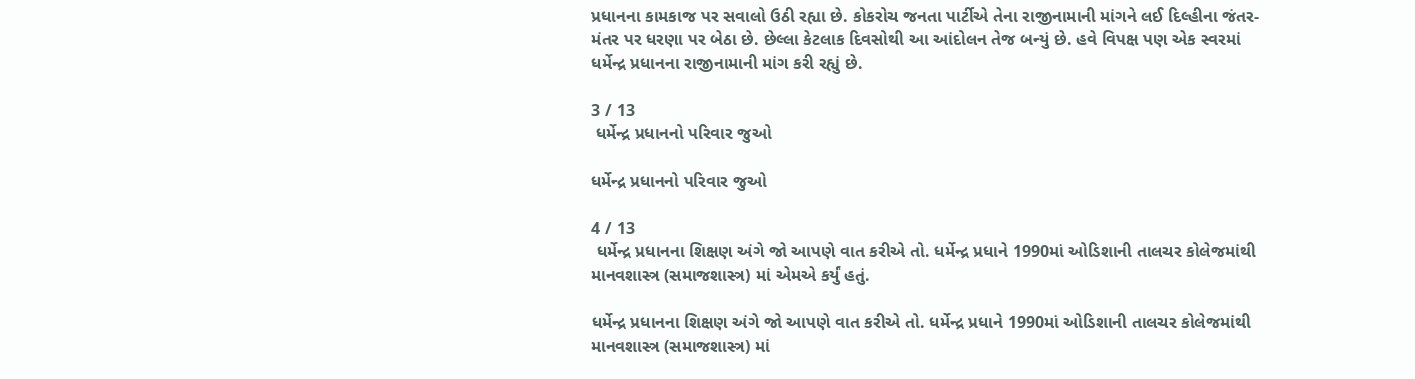પ્રધાનના કામકાજ પર સવાલો ઉઠી રહ્યા છે. કોકરોચ જનતા પાર્ટીએ તેના રાજીનામાની માંગને લઈ દિલ્હીના જંતર-મંતર પર ધરણા પર બેઠા છે. છેલ્લા કેટલાક દિવસોથી આ આંદોલન તેજ બન્યું છે. હવે વિપક્ષ પણ એક સ્વરમાં ધર્મેન્દ્ર પ્રધાનના રાજીનામાની માંગ કરી રહ્યું છે.

3 / 13
 ધર્મેન્દ્ર પ્રધાનનો પરિવાર જુઓ

ધર્મેન્દ્ર પ્રધાનનો પરિવાર જુઓ

4 / 13
 ધર્મેન્દ્ર પ્રધાનના શિક્ષણ અંગે જો આપણે વાત કરીએ તો. ધર્મેન્દ્ર પ્રધાને 1990માં ઓડિશાની તાલચર કોલેજમાંથી માનવશાસ્ત્ર (સમાજશાસ્ત્ર) માં એમએ કર્યું હતું.

ધર્મેન્દ્ર પ્રધાનના શિક્ષણ અંગે જો આપણે વાત કરીએ તો. ધર્મેન્દ્ર પ્રધાને 1990માં ઓડિશાની તાલચર કોલેજમાંથી માનવશાસ્ત્ર (સમાજશાસ્ત્ર) માં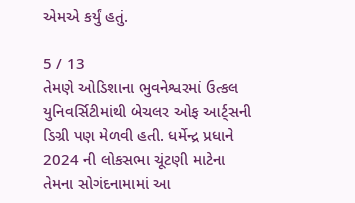એમએ કર્યું હતું.

5 / 13
તેમણે ઓડિશાના ભુવનેશ્વરમાં ઉત્કલ યુનિવર્સિટીમાંથી બેચલર ઓફ આર્ટ્સની ડિગ્રી પણ મેળવી હતી. ધર્મેન્દ્ર પ્રધાને 2024 ની લોકસભા ચૂંટણી માટેના તેમના સોગંદનામામાં આ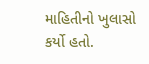માહિતીનો ખુલાસો કર્યો હતો.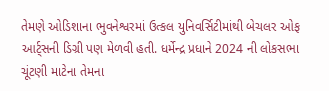તેમણે ઓડિશાના ભુવનેશ્વરમાં ઉત્કલ યુનિવર્સિટીમાંથી બેચલર ઓફ આર્ટ્સની ડિગ્રી પણ મેળવી હતી. ધર્મેન્દ્ર પ્રધાને 2024 ની લોકસભા ચૂંટણી માટેના તેમના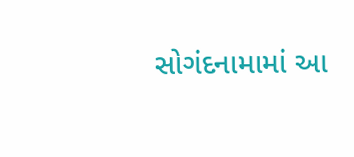સોગંદનામામાં આ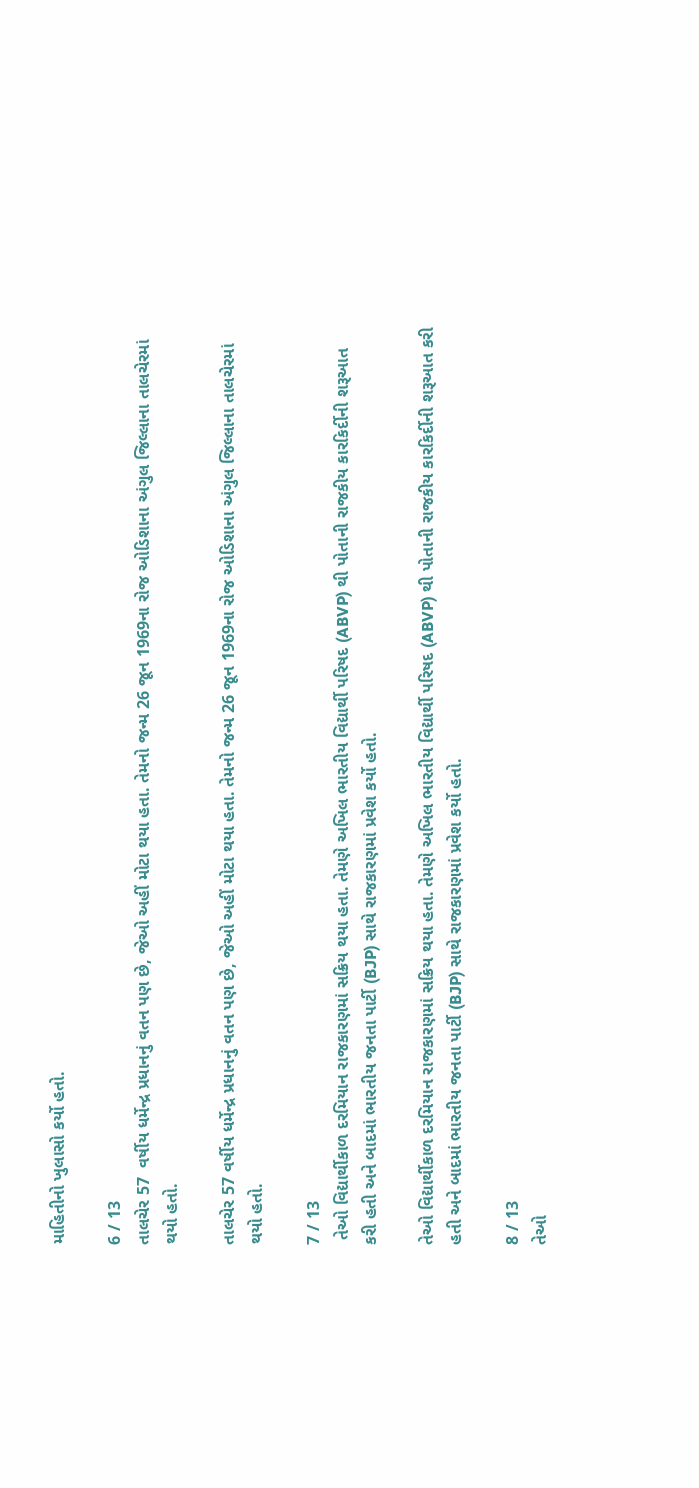માહિતીનો ખુલાસો કર્યો હતો.

6 / 13
તાલચેર 57  વર્ષીય ધર્મેન્દ્ર પ્રધાનનું વતન પણ છે, જેઓ અહીં મોટા થયા હતા. તેમનો જન્મ 26 જૂન 1969ના રોજ ઓડિશાના અંગુલ જિલ્લાના તાલચેરમાં થયો હતો.

તાલચેર 57 વર્ષીય ધર્મેન્દ્ર પ્રધાનનું વતન પણ છે, જેઓ અહીં મોટા થયા હતા. તેમનો જન્મ 26 જૂન 1969ના રોજ ઓડિશાના અંગુલ જિલ્લાના તાલચેરમાં થયો હતો.

7 / 13
 તેઓ વિદ્યાર્થીકાળ દરમિયાન રાજકારણમાં સક્રિય થયા હતા. તેમણે અખિલ ભારતીય વિદ્યાર્થી પરિષદ (ABVP) થી પોતાની રાજકીય કારકિર્દીની શરૂઆત કરી હતી અને બાદમાં ભારતીય જનતા પાર્ટી (BJP) સાથે રાજકારણમાં પ્રવેશ કર્યો હતો.

તેઓ વિદ્યાર્થીકાળ દરમિયાન રાજકારણમાં સક્રિય થયા હતા. તેમણે અખિલ ભારતીય વિદ્યાર્થી પરિષદ (ABVP) થી પોતાની રાજકીય કારકિર્દીની શરૂઆત કરી હતી અને બાદમાં ભારતીય જનતા પાર્ટી (BJP) સાથે રાજકારણમાં પ્રવેશ કર્યો હતો.

8 / 13
તેઓ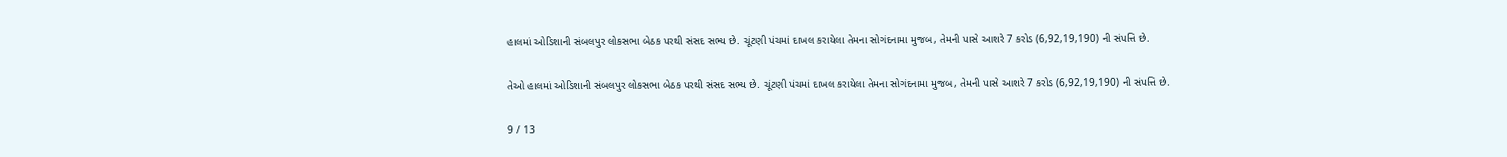હાલમાં ઓડિશાની સંબલપુર લોકસભા બેઠક પરથી સંસદ સભ્ય છે. ચૂંટણી પંચમાં દાખલ કરાયેલા તેમના સોગંદનામા મુજબ, તેમની પાસે આશરે 7 કરોડ (6,92,19,190) ની સંપત્તિ છે.

તેઓ હાલમાં ઓડિશાની સંબલપુર લોકસભા બેઠક પરથી સંસદ સભ્ય છે. ચૂંટણી પંચમાં દાખલ કરાયેલા તેમના સોગંદનામા મુજબ, તેમની પાસે આશરે 7 કરોડ (6,92,19,190) ની સંપત્તિ છે.

9 / 13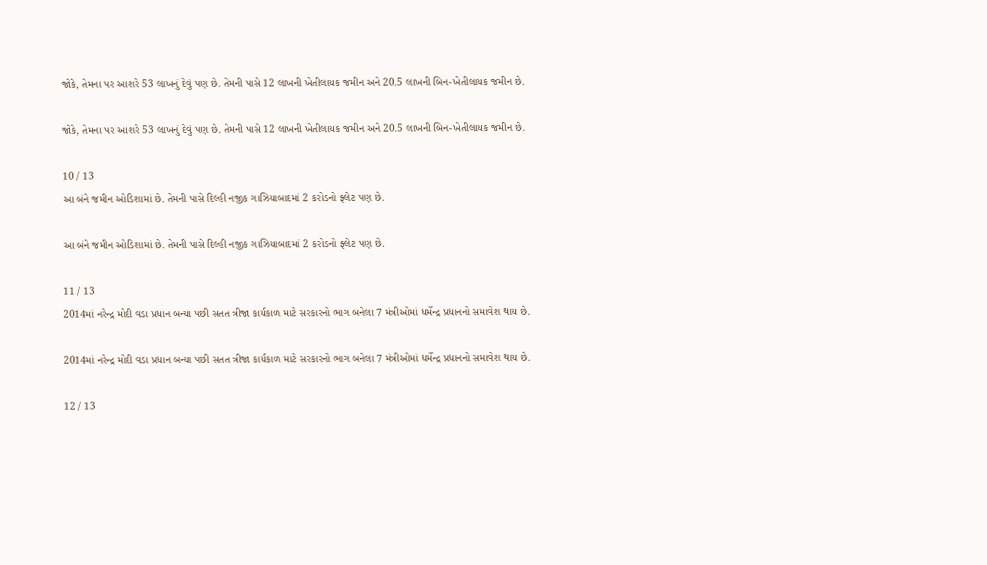જોકે, તેમના પર આશરે 53 લાખનું દેવું પણ છે. તેમની પાસે 12 લાખની ખેતીલાયક જમીન અને 20.5 લાખની બિન-ખેતીલાયક જમીન છે.

જોકે, તેમના પર આશરે 53 લાખનું દેવું પણ છે. તેમની પાસે 12 લાખની ખેતીલાયક જમીન અને 20.5 લાખની બિન-ખેતીલાયક જમીન છે.

10 / 13
આ બંને જમીન ઓડિશામાં છે. તેમની પાસે દિલ્હી નજીક ગાઝિયાબાદમાં 2 કરોડનો ફ્લેટ પણ છે.

આ બંને જમીન ઓડિશામાં છે. તેમની પાસે દિલ્હી નજીક ગાઝિયાબાદમાં 2 કરોડનો ફ્લેટ પણ છે.

11 / 13
2014માં નરેન્દ્ર મોદી વડા પ્રધાન બન્યા પછી સતત ત્રીજા કાર્યકાળ માટે સરકારનો ભાગ બનેલા 7 મંત્રીઓમાં ધર્મેન્દ્ર પ્રધાનનો સમાવેશ થાય છે.

2014માં નરેન્દ્ર મોદી વડા પ્રધાન બન્યા પછી સતત ત્રીજા કાર્યકાળ માટે સરકારનો ભાગ બનેલા 7 મંત્રીઓમાં ધર્મેન્દ્ર પ્રધાનનો સમાવેશ થાય છે.

12 / 13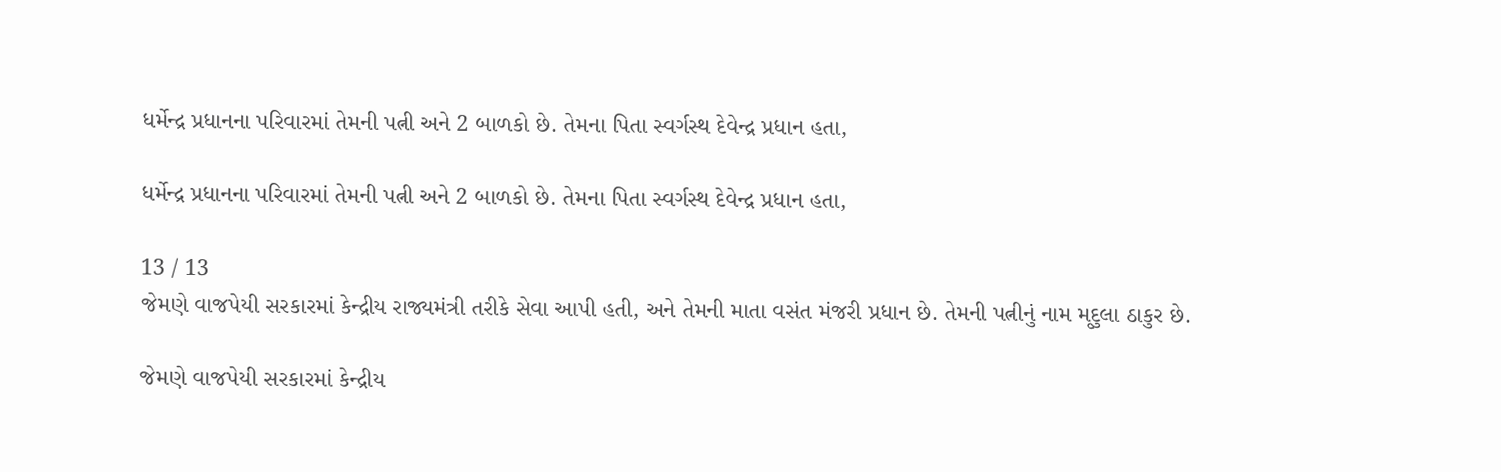ધર્મેન્દ્ર પ્રધાનના પરિવારમાં તેમની પત્ની અને 2 બાળકો છે. તેમના પિતા સ્વર્ગસ્થ દેવેન્દ્ર પ્રધાન હતા,

ધર્મેન્દ્ર પ્રધાનના પરિવારમાં તેમની પત્ની અને 2 બાળકો છે. તેમના પિતા સ્વર્ગસ્થ દેવેન્દ્ર પ્રધાન હતા,

13 / 13
જેમણે વાજપેયી સરકારમાં કેન્દ્રીય રાજ્યમંત્રી તરીકે સેવા આપી હતી, અને તેમની માતા વસંત મંજરી પ્રધાન છે. તેમની પત્નીનું નામ મૃદુલા ઠાકુર છે.

જેમણે વાજપેયી સરકારમાં કેન્દ્રીય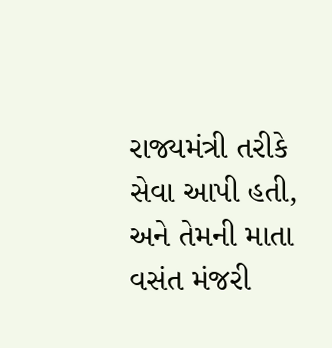રાજ્યમંત્રી તરીકે સેવા આપી હતી, અને તેમની માતા વસંત મંજરી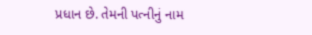પ્રધાન છે. તેમની પત્નીનું નામ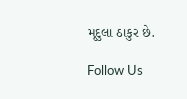મૃદુલા ઠાકુર છે.

Follow Us